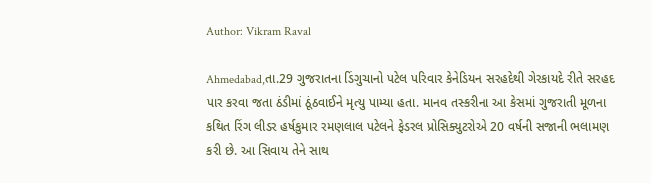Author: Vikram Raval

Ahmedabad,તા.29 ગુજરાતના ડિંગુચાનો પટેલ પરિવાર કેનેડિયન સરહદેથી ગેરકાયદે રીતે સરહદ પાર કરવા જતા ઠંડીમાં ઠૂંઠવાઈને મૃત્યુ પામ્યા હતા. માનવ તસ્કરીના આ કેસમાં ગુજરાતી મૂળના કથિત રિંગ લીડર હર્ષકુમાર રમણલાલ પટેલને ફેડરલ પ્રોસિક્યુટરોએ 20 વર્ષની સજાની ભલામણ કરી છે. આ સિવાય તેને સાથ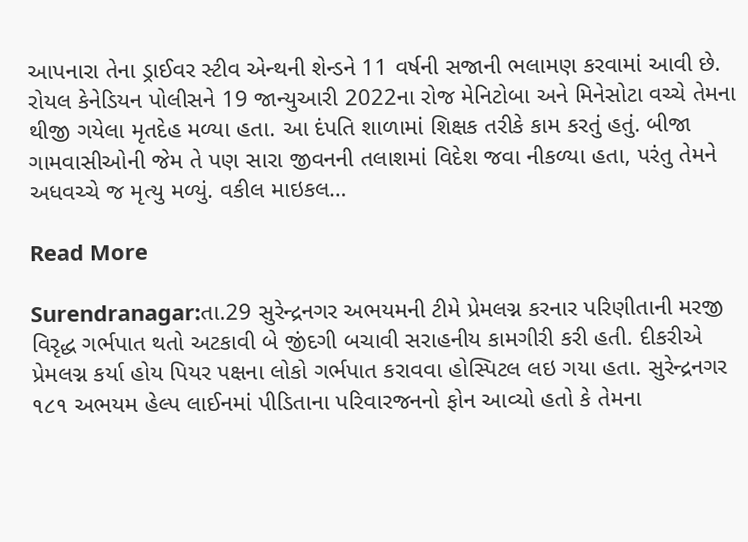આપનારા તેના ડ્રાઈવર સ્ટીવ એન્થની શેન્ડને 11 વર્ષની સજાની ભલામણ કરવામાં આવી છે. રોયલ કેનેડિયન પોલીસને 19 જાન્યુઆરી 2022ના રોજ મેનિટોબા અને મિનેસોટા વચ્ચે તેમના થીજી ગયેલા મૃતદેહ મળ્યા હતા. આ દંપતિ શાળામાં શિક્ષક તરીકે કામ કરતું હતું. બીજા ગામવાસીઓની જેમ તે પણ સારા જીવનની તલાશમાં વિદેશ જવા નીકળ્યા હતા, પરંતુ તેમને અધવચ્ચે જ મૃત્યુ મળ્યું. વકીલ માઇકલ…

Read More

Surendranagar:તા.29 સુરેન્દ્રનગર અભયમની ટીમે પ્રેમલગ્ન કરનાર પરિણીતાની મરજી વિરૃદ્ધ ગર્ભપાત થતો અટકાવી બે જીંદગી બચાવી સરાહનીય કામગીરી કરી હતી. દીકરીએ પ્રેમલગ્ન કર્યા હોય પિયર પક્ષના લોકો ગર્ભપાત કરાવવા હોસ્પિટલ લઇ ગયા હતા. સુરેન્દ્રનગર ૧૮૧ અભયમ હેલ્પ લાઈનમાં પીડિતાના પરિવારજનનો ફોન આવ્યો હતો કે તેમના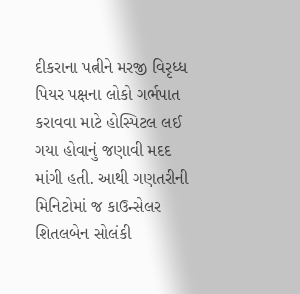દીકરાના પત્નીને મરજી વિરૃધ્ધ પિયર પક્ષના લોકો ગર્ભપાત કરાવવા માટે હોસ્પિટલ લઈ ગયા હોવાનું જણાવી મદદ માંગી હતી. આથી ગણતરીની મિનિટોમાં જ કાઉન્સેલર શિતલબેન સોલંકી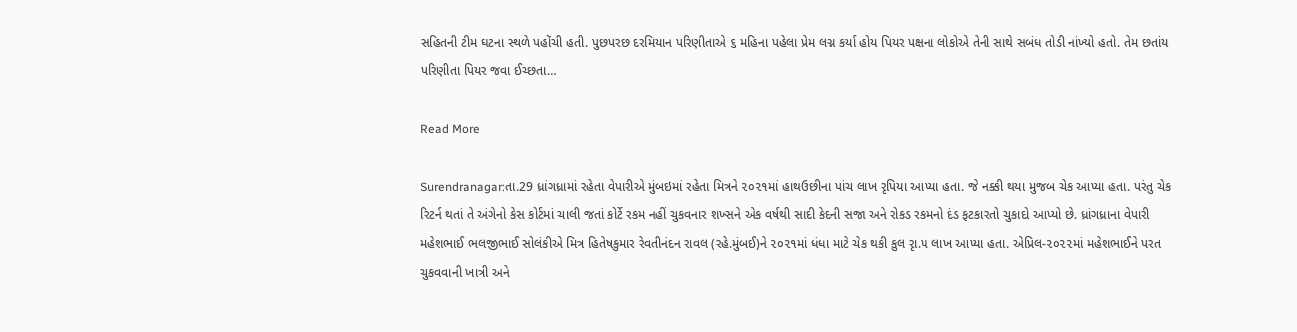સહિતની ટીમ ઘટના સ્થળે પહોંચી હતી. પુછપરછ દરમિયાન પરિણીતાએ ૬ મહિના પહેલા પ્રેમ લગ્ન કર્યા હોય પિયર પક્ષના લોકોએ તેની સાથે સબંધ તોડી નાંખ્યો હતો. તેમ છતાંય પરિણીતા પિયર જવા ઈચ્છતા…

Read More

Surendranagar:તા.29 ધ્રાંગધ્રામાં રહેતા વેપારીએ મુંબઇમાં રહેતા મિત્રને ૨૦૨૧માં હાથઉછીના પાંચ લાખ રૃપિયા આપ્યા હતા. જે નક્કી થયા મુજબ ચેક આપ્યા હતા. પરંતુ ચેક રિટર્ન થતાં તે અંગેનો કેસ કોર્ટમાં ચાલી જતાં કોર્ટે રકમ નહીં ચુકવનાર શખ્સને એક વર્ષથી સાદી કેદની સજા અને રોકડ રકમનો દંડ ફટકારતો ચુકાદો આપ્યો છે. ધ્રાંગધ્રાના વેપારી મહેશભાઈ ભલજીભાઈ સોલંકીએ મિત્ર હિતેષકુમાર રેવતીનંદન રાવલ (રહે.મુંબઈ)ને ૨૦૨૧માં ધંધા માટે ચેક થકી કુલ રૃા.૫ લાખ આપ્યા હતા. એપ્રિલ-૨૦૨૨માં મહેશભાઈને પરત ચુકવવાની ખાત્રી અને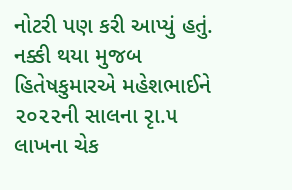નોટરી પણ કરી આપ્યું હતું. નક્કી થયા મુજબ હિતેષકુમારએ મહેશભાઈને ૨૦૨૨ની સાલના રૃા.૫ લાખના ચેક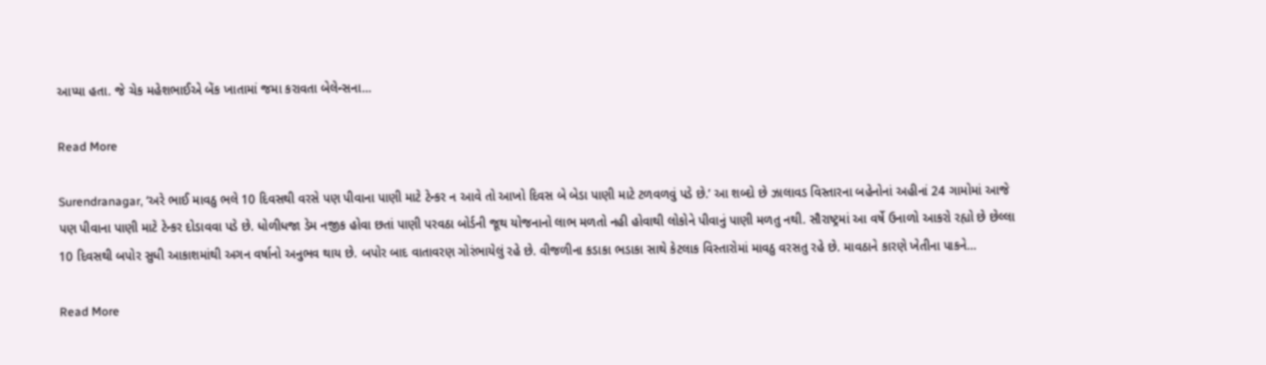આપ્યા હતા. જે ચેક મહેશભાઈએ બેંક ખાતામાં જમા કરાવતા બેલેન્સના…

Read More

Surendranagar, ‘અરે ભાઈ માવઠુ ભલે 10 દિવસથી વરસે પણ પીવાના પાણી માટે ટેન્કર ન આવે તો આખો દિવસ બે બેડા પાણી માટે ટળવળવું પડે છે.’ આ શબ્દો છે ઝાલાવડ વિસ્તારના બહેનોનાં અહીનાં 24 ગામોમાં આજે પણ પીવાના પાણી માટે ટેન્કર દોડાવવા પડે છે. ધોળીધજા ડેમ નજીક હોવા છતાં પાણી પરવઠા બોર્ડની જૂથ યોજનાનો લાભ મળતો નહી હોવાથી લોકોને પીવાનું પાણી મળતુ નથી. સૌરાષ્ટ્રમાં આ વર્ષે ઉનાળો આકરો રહ્યો છે છેલ્લા 10 દિવસથી બપોર સુધી આકાશમાંથી અગન વર્ષાનો અનુભવ થાય છે. બપોર બાદ વાતાવરણ ગોરંભાયેલું રહે છે. વીજળીના કડાકા ભડાકા સાથે કેટલાક વિસ્તારોમાં માવઠુ વરસતુ રહે છે. માવઠાને કારણે ખેતીના પાકને…

Read More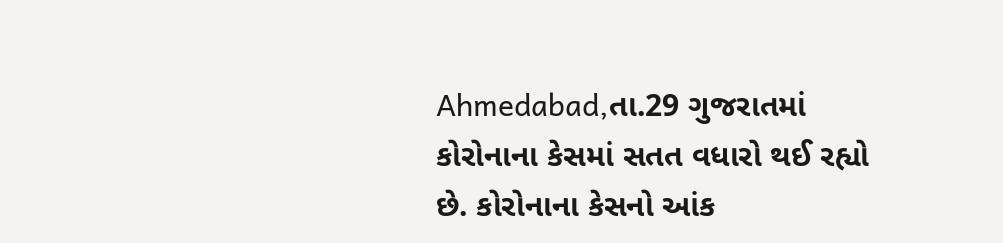Ahmedabad,તા.29 ગુજરાતમાં કોરોનાના કેસમાં સતત વધારો થઈ રહ્યો છે. કોરોનાના કેસનો આંક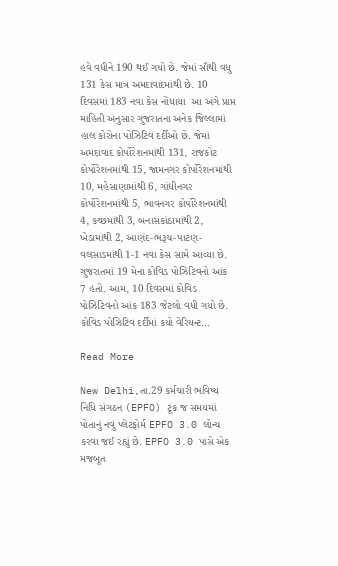હવે વધીને 190 થઈ ગયો છે. જેમાં સૌથી વધુ 131 કેસ માત્ર અમદાવાદમાંથી છે. 10 દિવસમાં 183 નવા કેસ નોંધાયા  આ અંગે પ્રાપ્ત માહિતી અનુસાર ગુજરાતના અનેક જિલ્લામાં હાલ કોરોના પોઝિટિવ દર્દીઓ છે. જેમાં અમદાવાદ કોર્પોરેશનમાંથી 131, રાજકોટ કોર્પોરેશનમાંથી 15, જામનગર કોર્પોરેશનમાંથી 10, મહેસાણામાંથી 6, ગાંધીનગર કોર્પોરેશનમાંથી 5, ભાવનગર કોર્પોરેશનમાંથી 4, કચ્છમાંથી 3, બનાસકાંઠામાંથી 2, ખેડામાંથી 2, આણંદ-ભરૂચ-પાટણ-વલસાડમાંથી 1-1 નવા કેસ સામે આવ્યા છે. ગુજરાતમાં 19 મેના કોવિડ પોઝિટિવનો આંક 7 હતો. આમ, 10 દિવસમાં કોવિડ પોઝિટિવનો આંક 183 જેટલો વધી ગયો છે. કોવિડ પોઝિટિવ દર્દીમાં કયો વેરિયન્ટ…

Read More

New Delhi,તા.29 કર્મચારી ભવિષ્ય નિધિ સંગઠન (EPFO) ટૂંક જ સમયમાં પોતાનું નવું પ્લેટફોર્મ EPFO 3.0 લોન્ચ કરવા જઈ રહ્યું છે. EPFO 3.0 પાસે એક મજબૂત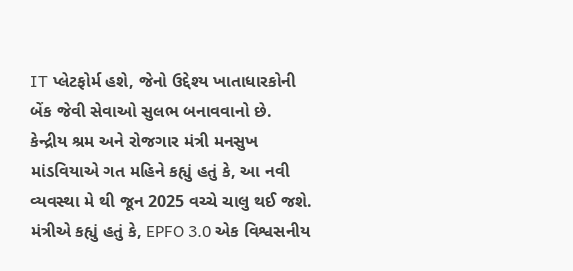IT પ્લેટફોર્મ હશે, જેનો ઉદ્દેશ્ય ખાતાધારકોની બેંક જેવી સેવાઓ સુલભ બનાવવાનો છે. કેન્દ્રીય શ્રમ અને રોજગાર મંત્રી મનસુખ માંડવિયાએ ગત મહિને કહ્યું હતું કે, આ નવી વ્યવસ્થા મે થી જૂન 2025 વચ્ચે ચાલુ થઈ જશે. મંત્રીએ કહ્યું હતું કે, EPFO 3.0 એક વિશ્વસનીય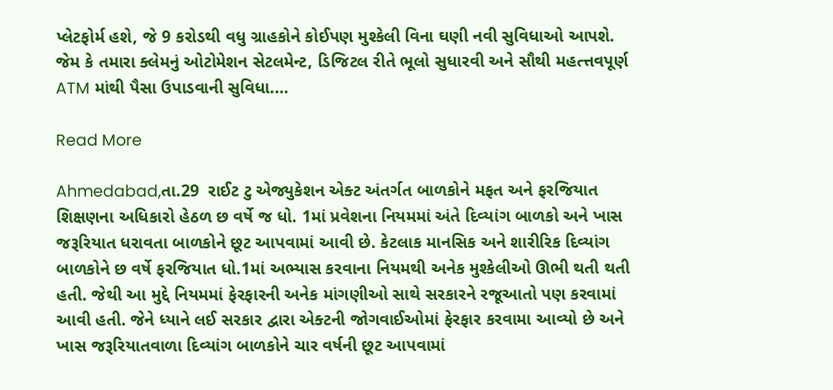પ્લેટફોર્મ હશે, જે 9 કરોડથી વધુ ગ્રાહકોને કોઈપણ મુશ્કેલી વિના ઘણી નવી સુવિધાઓ આપશે. જેમ કે તમારા ક્લેમનું ઓટોમેશન સેટલમેન્ટ, ડિજિટલ રીતે ભૂલો સુધારવી અને સૌથી મહત્ત્તવપૂર્ણ ATM માંથી પૈસા ઉપાડવાની સુવિધા.…

Read More

Ahmedabad,તા.29  રાઈટ ટુ એજ્યુકેશન એક્ટ અંતર્ગત બાળકોને મફત અને ફરજિયાત શિક્ષણના અધિકારો હેઠળ છ વર્ષે જ ધો. 1માં પ્રવેશના નિયમમાં અંતે દિવ્યાંગ બાળકો અને ખાસ જરૂરિયાત ધરાવતા બાળકોને છૂટ આપવામાં આવી છે. કેટલાક માનસિક અને શારીરિક દિવ્યાંગ બાળકોને છ વર્ષે ફરજિયાત ધો.1માં અભ્યાસ કરવાના નિયમથી અનેક મુશ્કેલીઓ ઊભી થતી થતી હતી. જેથી આ મુદ્દે નિયમમાં ફેરફારની અનેક માંગણીઓ સાથે સરકારને રજૂઆતો પણ કરવામાં આવી હતી. જેને ધ્યાને લઈ સરકાર દ્વારા એક્ટની જોગવાઈઓમાં ફેરફાર કરવામા આવ્યો છે અને ખાસ જરૂરિયાતવાળા દિવ્યાંગ બાળકોને ચાર વર્ષની છૂટ આપવામાં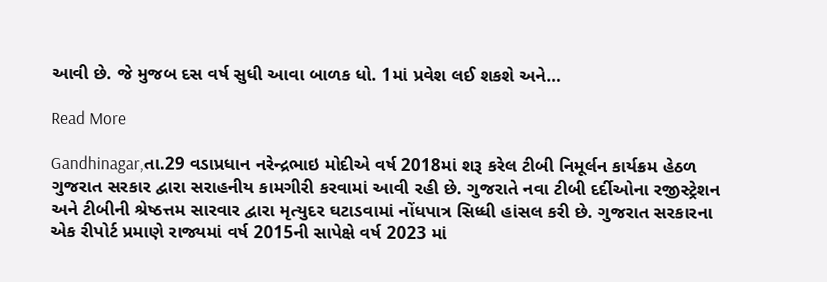આવી છે. જે મુજબ દસ વર્ષ સુધી આવા બાળક ધો. 1માં પ્રવેશ લઈ શકશે અને…

Read More

Gandhinagar,તા.29 વડાપ્રધાન નરેન્દ્રભાઇ મોદીએ વર્ષ 2018માં શરૂ કરેલ ટીબી નિમૂર્લન કાર્યક્રમ હેઠળ ગુજરાત સરકાર દ્વારા સરાહનીય કામગીરી કરવામાં આવી રહી છે. ગુજરાતે નવા ટીબી દર્દીઓના રજીસ્ટ્રેશન અને ટીબીની શ્રેષ્ઠત્તમ સારવાર દ્વારા મૃત્યુદર ઘટાડવામાં નોંધપાત્ર સિધ્ધી હાંસલ કરી છે. ગુજરાત સરકારના એક રીપોર્ટ પ્રમાણે રાજ્યમાં વર્ષ 2015ની સાપેક્ષે વર્ષ 2023 માં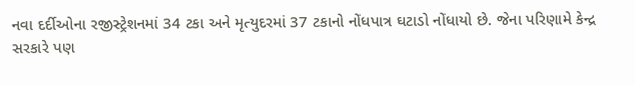નવા દર્દીઓના રજીસ્ટ્રેશનમાં 34 ટકા અને મૃત્યુદરમાં 37 ટકાનો નોંધપાત્ર ઘટાડો નોંધાયો છે. જેના પરિણામે કેન્દ્ર સરકારે પણ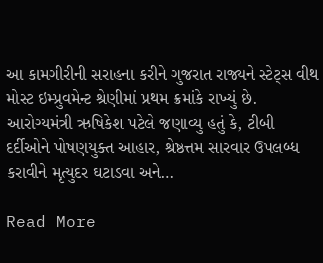આ કામગીરીની સરાહના કરીને ગુજરાત રાજ્યને સ્ટેટ્સ વીથ મોસ્ટ ઇમ્પ્રુવમેન્ટ શ્રેણીમાં પ્રથમ ક્રમાંકે રાખ્યું છે.  આરોગ્યમંત્રી ઋષિકેશ પટેલે જણાવ્યુ હતું કે, ટીબી દર્દીઓને પોષણયુક્ત આહાર, શ્રેષ્ઠત્તમ સારવાર ઉપલબ્ધ કરાવીને મૃત્યુદર ઘટાડવા અને…

Read More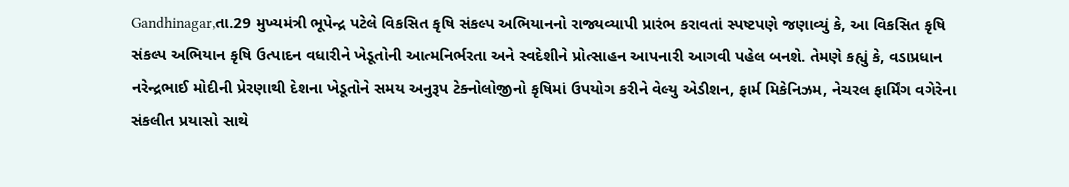Gandhinagar,તા.29 મુખ્યમંત્રી ભૂપેન્દ્ર પટેલે વિકસિત કૃષિ સંકલ્પ અભિયાનનો રાજ્યવ્યાપી પ્રારંભ કરાવતાં સ્પષ્ટપણે જણાવ્યું કે, આ વિકસિત કૃષિ સંકલ્પ અભિયાન કૃષિ ઉત્પાદન વધારીને ખેડૂતોની આત્મનિર્ભરતા અને સ્વદેશીને પ્રોત્સાહન આપનારી આગવી પહેલ બનશે. તેમણે કહ્યું કે, વડાપ્રધાન નરેન્દ્રભાઈ મોદીની પ્રેરણાથી દેશના ખેડૂતોને સમય અનુરૂપ ટેક્નોલોજીનો કૃષિમાં ઉપયોગ કરીને વેલ્યુ એડીશન, ફાર્મ મિકેનિઝમ, નેચરલ ફાર્મિંગ વગેરેના સંકલીત પ્રયાસો સાથે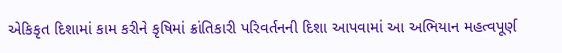એકિકૃત દિશામાં કામ કરીને કૃષિમાં ક્રાંતિકારી પરિવર્તનની દિશા આપવામાં આ અભિયાન મહત્વપૂર્ણ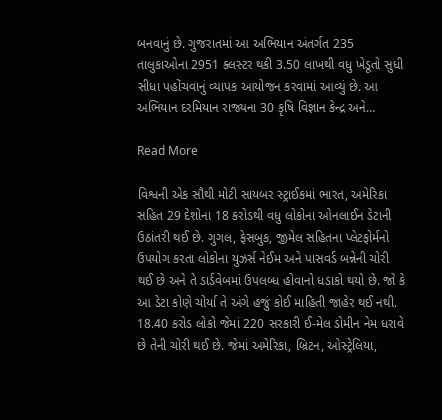બનવાનું છે. ગુજરાતમાં આ અભિયાન અંતર્ગત 235 તાલુકાઓના 2951 ક્લસ્ટર થકી 3.50 લાખથી વધુ ખેડૂતો સુધી સીધા પહોંચવાનું વ્યાપક આયોજન કરવામાં આવ્યું છે. આ અભિયાન દરમિયાન રાજ્યના 30 કૃષિ વિજ્ઞાન કેન્દ્ર અને…

Read More

વિશ્વની એક સૌથી મોટી સાયબર સ્ટ્રાઈકમાં ભારત, અમેરિકા સહિત 29 દેશોના 18 કરોડથી વધુ લોકોના ઓનલાઈન ડેટાની ઉઠાંતરી થઈ છે. ગુગલ, ફેસબુક, જીમેલ સહિતના પ્લેટફોર્મનો ઉપયોગ કરતા લોકોના યુઝર્સ નેઈમ અને પાસવર્ડ બન્નેની ચોરી થઈ છે અને તે ડાર્ડવેબમાં ઉપલબ્ધ હોવાનો ધડાકો થયો છે. જો કે આ ડેટા કોણે ચોર્યા તે અંગે હજું કોઈ માહિતી જાહેર થઈ નથી. 18.40 કરોડ લોકો જેમાં 220 સરકારી ઈ-મેલ ડોમીન નેમ ધરાવે છે તેની ચોરી થઈ છે. જેમાં અમેરિકા, બ્રિટન, ઓસ્ટ્રેલિયા,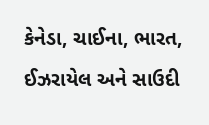કેનેડા, ચાઈના, ભારત, ઈઝરાયેલ અને સાઉદી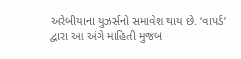અરેબીયાના યુઝર્સનો સમાવેશ થાય છે. ‘વાપર્ડ’ દ્વારા આ અંગે માહિતી મુજબ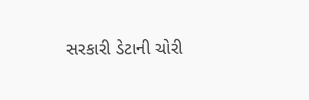સરકારી ડેટાની ચોરી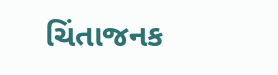ચિંતાજનક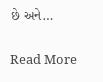છે અને…

Read More